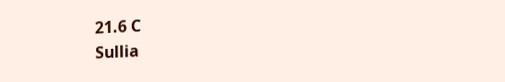21.6 C
Sullia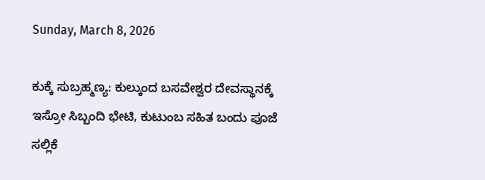Sunday, March 8, 2026

ಕುಕ್ಕೆ ಸುಬ್ರಹ್ಮಣ್ಯ: ಕುಲ್ಕುಂದ ಬಸವೇಶ್ವರ ದೇವಸ್ಥಾನಕ್ಕೆ ಇಸ್ರೋ ಸಿಬ್ಬಂದಿ ಭೇಟಿ, ಕುಟುಂಬ ಸಹಿತ ಬಂದು ಪೂಜೆ ಸಲ್ಲಿಕೆ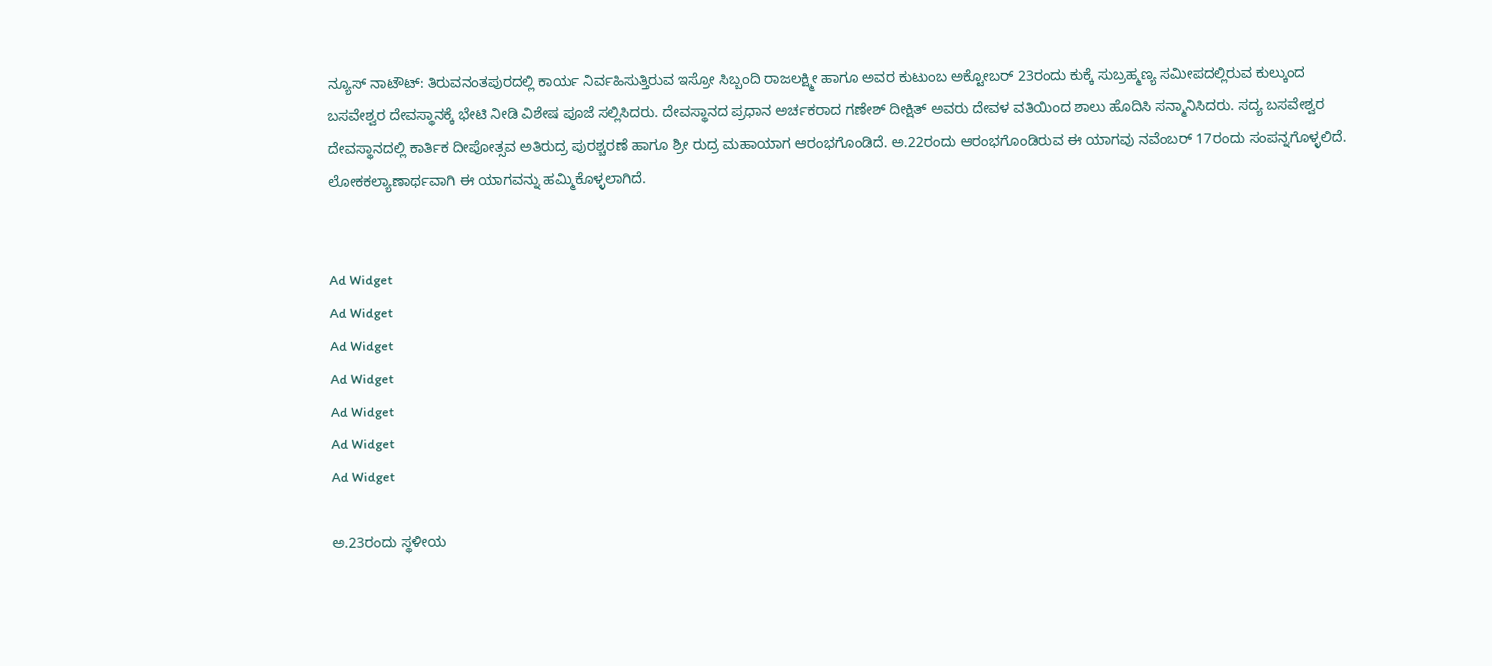ನ್ಯೂಸ್ ನಾಟೌಟ್: ತಿರುವನಂತಪುರದಲ್ಲಿ ಕಾರ್ಯ ನಿರ್ವಹಿಸುತ್ತಿರುವ ಇಸ್ರೋ ಸಿಬ್ಬಂದಿ ರಾಜಲಕ್ಷ್ಮೀ ಹಾಗೂ ಅವರ ಕುಟುಂಬ ಅಕ್ಟೋಬರ್ 23ರಂದು ಕುಕ್ಕೆ ಸುಬ್ರಹ್ಮಣ್ಯ ಸಮೀಪದಲ್ಲಿರುವ ಕುಲ್ಕುಂದ ಬಸವೇಶ್ವರ ದೇವಸ್ಥಾನಕ್ಕೆ ಭೇಟಿ ನೀಡಿ ವಿಶೇಷ ಪೂಜೆ ಸಲ್ಲಿಸಿದರು. ದೇವಸ್ಥಾನದ ಪ್ರಧಾನ ಅರ್ಚಕರಾದ ಗಣೇಶ್ ದೀಕ್ಷಿತ್ ಅವರು ದೇವಳ ವತಿಯಿಂದ ಶಾಲು ಹೊದಿಸಿ ಸನ್ಮಾನಿಸಿದರು. ಸದ್ಯ ಬಸವೇಶ್ವರ ದೇವಸ್ಥಾನದಲ್ಲಿ ಕಾರ್ತಿಕ ದೀಪೋತ್ಸವ ಅತಿರುದ್ರ ಪುರಶ್ಚರಣೆ ಹಾಗೂ ಶ್ರೀ ರುದ್ರ ಮಹಾಯಾಗ ಆರಂಭಗೊಂಡಿದೆ. ಅ.22ರಂದು ಆರಂಭಗೊಂಡಿರುವ ಈ ಯಾಗವು ನವೆಂಬರ್ 17ರಂದು ಸಂಪನ್ನಗೊಳ್ಳಲಿದೆ. ಲೋಕಕಲ್ಯಾಣಾರ್ಥವಾಗಿ ಈ ಯಾಗವನ್ನು ಹಮ್ಮಿಕೊಳ್ಳಲಾಗಿದೆ.


Ad Widget
Ad Widget
Ad Widget
Ad Widget
Ad Widget
Ad Widget
Ad Widget

ಅ.23ರಂದು ಸ್ಥಳೀಯ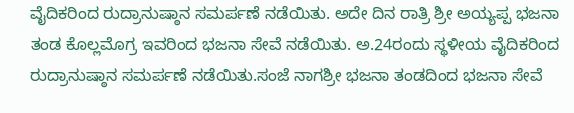ವೈದಿಕರಿಂದ ರುದ್ರಾನುಷ್ಠಾನ ಸಮರ್ಪಣೆ ನಡೆಯಿತು. ಅದೇ ದಿನ ರಾತ್ರಿ ಶ್ರೀ ಅಯ್ಯಪ್ಪ ಭಜನಾ ತಂಡ ಕೊಲ್ಲಮೊಗ್ರ ಇವರಿಂದ ಭಜನಾ ಸೇವೆ ನಡೆಯಿತು. ಅ.24ರಂದು ಸ್ಥಳೀಯ ವೈದಿಕರಿಂದ ರುದ್ರಾನುಷ್ಠಾನ ಸಮರ್ಪಣೆ ನಡೆಯಿತು.ಸಂಜೆ ನಾಗಶ್ರೀ ಭಜನಾ ತಂಡದಿಂದ ಭಜನಾ ಸೇವೆ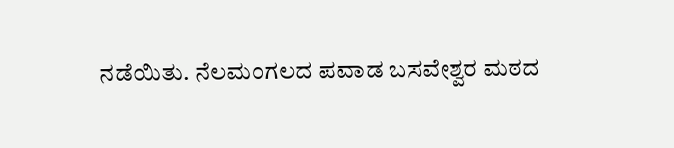ನಡೆಯಿತು. ನೆಲಮಂಗಲದ ಪವಾಡ ಬಸವೇಶ್ವರ ಮಠದ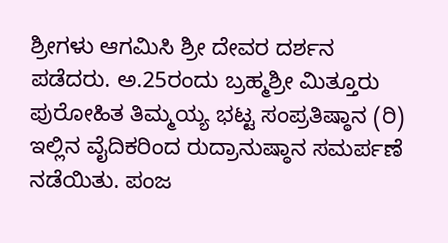ಶ್ರೀಗಳು ಆಗಮಿಸಿ ಶ್ರೀ ದೇವರ ದರ್ಶನ ಪಡೆದರು. ಅ.25ರಂದು ಬ್ರಹ್ಮಶ್ರೀ ಮಿತ್ತೂರು ಪುರೋಹಿತ ತಿಮ್ಮಯ್ಯ ಭಟ್ಟ ಸಂಪ್ರತಿಷ್ಠಾನ (ರಿ) ಇಲ್ಲಿನ ವೈದಿಕರಿಂದ ರುದ್ರಾನುಷ್ಠಾನ ಸಮರ್ಪಣೆ ನಡೆಯಿತು. ಪಂಜ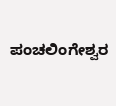ಪಂಚಲಿಂಗೇಶ್ವರ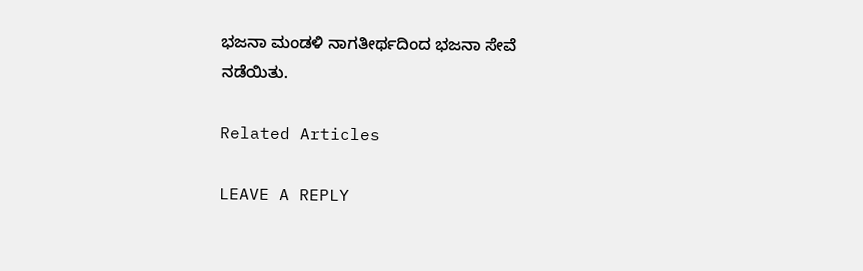ಭಜನಾ ಮಂಡಳಿ ನಾಗತೀರ್ಥದಿಂದ ಭಜನಾ ಸೇವೆ ನಡೆಯಿತು.

Related Articles

LEAVE A REPLY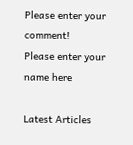Please enter your comment!
Please enter your name here

Latest Articles